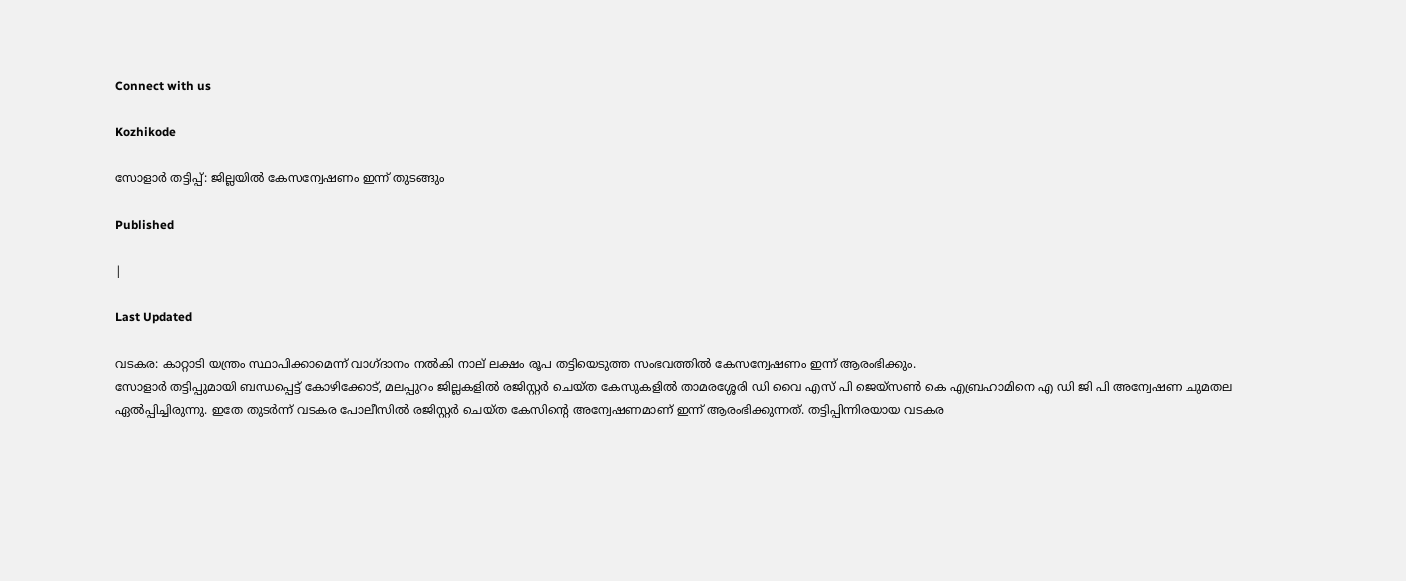Connect with us

Kozhikode

സോളാര്‍ തട്ടിപ്പ്: ജില്ലയില്‍ കേസന്വേഷണം ഇന്ന് തുടങ്ങും

Published

|

Last Updated

വടകര: കാറ്റാടി യന്ത്രം സ്ഥാപിക്കാമെന്ന് വാഗ്ദാനം നല്‍കി നാല് ലക്ഷം രൂപ തട്ടിയെടുത്ത സംഭവത്തില്‍ കേസന്വേഷണം ഇന്ന് ആരംഭിക്കും.
സോളാര്‍ തട്ടിപ്പുമായി ബന്ധപ്പെട്ട് കോഴിക്കോട്, മലപ്പുറം ജില്ലകളില്‍ രജിസ്റ്റര്‍ ചെയ്ത കേസുകളില്‍ താമരശ്ശേരി ഡി വൈ എസ് പി ജെയ്‌സണ്‍ കെ എബ്രഹാമിനെ എ ഡി ജി പി അന്വേഷണ ചുമതല ഏല്‍പ്പിച്ചിരുന്നു. ഇതേ തുടര്‍ന്ന് വടകര പോലീസില്‍ രജിസ്റ്റര്‍ ചെയ്ത കേസിന്റെ അന്വേഷണമാണ് ഇന്ന് ആരംഭിക്കുന്നത്. തട്ടിപ്പിന്നിരയായ വടകര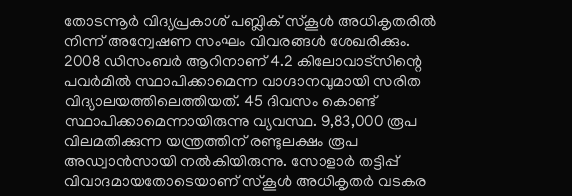തോടന്നൂര്‍ വിദ്യപ്രകാശ് പബ്ലിക് സ്‌കൂള്‍ അധികൃതരില്‍ നിന്ന് അന്വേഷണ സംഘം വിവരങ്ങള്‍ ശേഖരിക്കും.
2008 ഡിസംബര്‍ ആറിനാണ് 4.2 കിലോവാട്‌സിന്റെ പവര്‍മില്‍ സ്ഥാപിക്കാമെന്ന വാഗ്ദാനവുമായി സരിത വിദ്യാലയത്തിലെത്തിയത്. 45 ദിവസം കൊണ്ട് സ്ഥാപിക്കാമെന്നായിരുന്നു വ്യവസ്ഥ. 9,83,000 രൂപ വിലമതിക്കുന്ന യന്ത്രത്തിന് രണ്ടുലക്ഷം രൂപ അഡ്വാന്‍സായി നല്‍കിയിരുന്നു. സോളാര്‍ തട്ടിപ്പ് വിവാദമായതോടെയാണ് സ്‌കൂള്‍ അധികൃതര്‍ വടകര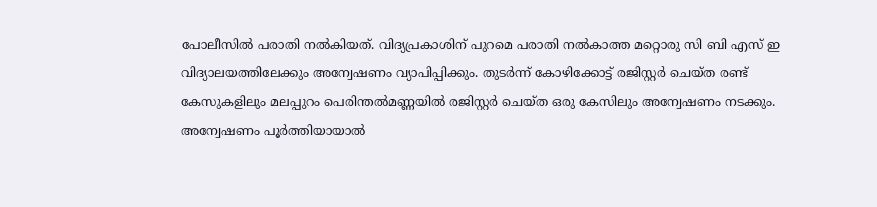പോലീസില്‍ പരാതി നല്‍കിയത്. വിദ്യപ്രകാശിന് പുറമെ പരാതി നല്‍കാത്ത മറ്റൊരു സി ബി എസ് ഇ വിദ്യാലയത്തിലേക്കും അന്വേഷണം വ്യാപിപ്പിക്കും. തുടര്‍ന്ന് കോഴിക്കോട്ട് രജിസ്റ്റര്‍ ചെയ്ത രണ്ട് കേസുകളിലും മലപ്പുറം പെരിന്തല്‍മണ്ണയില്‍ രജിസ്റ്റര്‍ ചെയ്ത ഒരു കേസിലും അന്വേഷണം നടക്കും. അന്വേഷണം പൂര്‍ത്തിയായാല്‍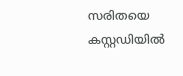സരിതയെ കസ്റ്റഡിയില്‍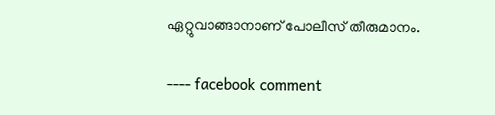ഏറ്റുവാങ്ങാനാണ് പോലീസ് തീരുമാനം.

---- facebook comment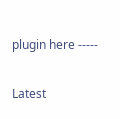plugin here -----

Latest